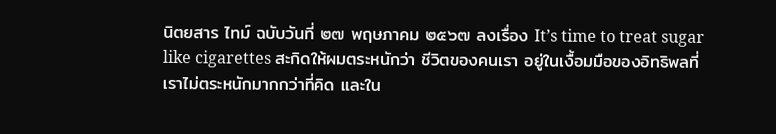นิตยสาร ไทม์ ฉบับวันที่ ๒๗ พฤษภาคม ๒๕๖๗ ลงเรื่อง It’s time to treat sugar like cigarettes สะกิดให้ผมตระหนักว่า ชีวิตของคนเรา อยู่ในเงื้อมมือของอิทธิพลที่เราไม่ตระหนักมากกว่าที่คิด และใน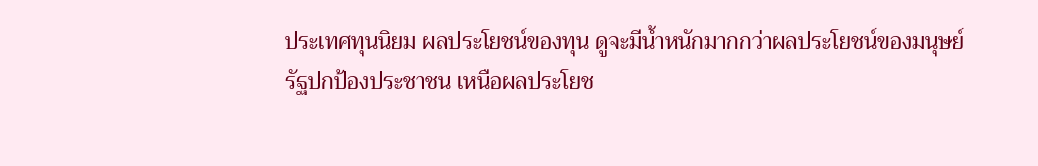ประเทศทุนนิยม ผลประโยชน์ของทุน ดูจะมีน้ำหนักมากกว่าผลประโยชน์ของมนุษย์
รัฐปกป้องประชาชน เหนือผลประโยช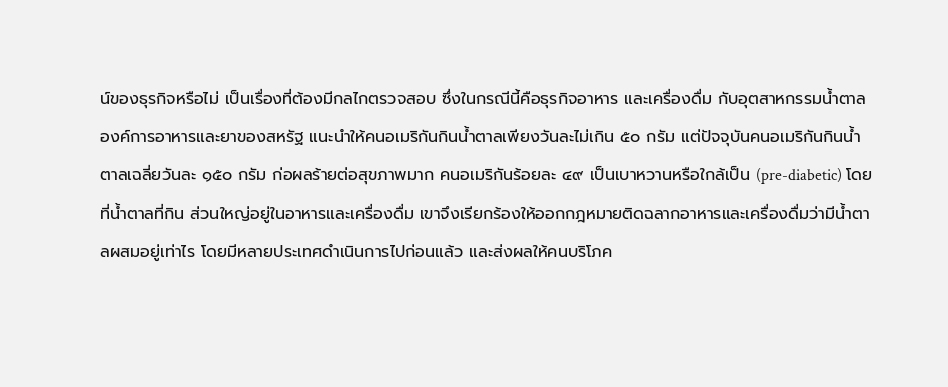น์ของธุรกิจหรือไม่ เป็นเรื่องที่ต้องมีกลไกตรวจสอบ ซึ่งในกรณีนี้คือธุรกิจอาหาร และเครื่องดื่ม กับอุตสาหกรรมน้ำตาล
องค์การอาหารและยาของสหรัฐ แนะนำให้คนอเมริกันกินน้ำตาลเพียงวันละไม่เกิน ๕๐ กรัม แต่ปัจจุบันคนอเมริกันกินน้ำตาลเฉลี่ยวันละ ๑๕๐ กรัม ก่อผลร้ายต่อสุขภาพมาก คนอเมริกันร้อยละ ๔๙ เป็นเบาหวานหรือใกล้เป็น (pre-diabetic) โดยที่น้ำตาลที่กิน ส่วนใหญ่อยู่ในอาหารและเครื่องดื่ม เขาจึงเรียกร้องให้ออกกฎหมายติดฉลากอาหารและเครื่องดื่มว่ามีน้ำตาลผสมอยู่เท่าไร โดยมีหลายประเทศดำเนินการไปก่อนแล้ว และส่งผลให้คนบริโภค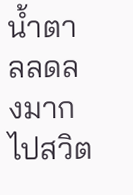น้ำตาลลดลงมาก
ไปสวิต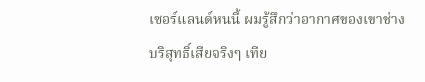เซอร์แลนด์หนนี้ ผมรู้สึกว่าอากาศของเขาช่างบริสุทธิ์เสียจริงๆ เทีย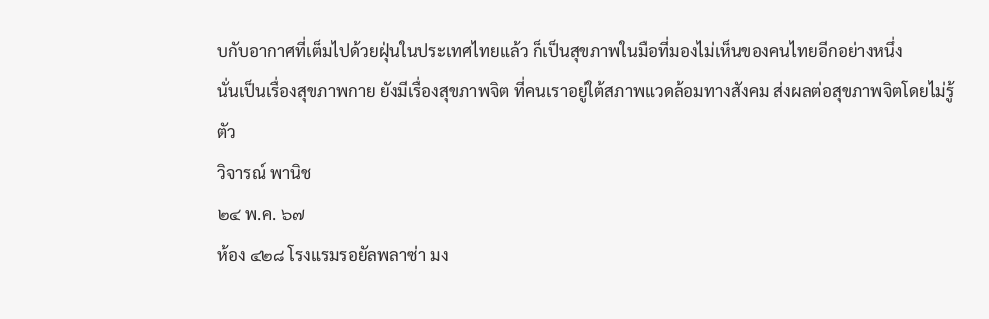บกับอากาศที่เต็มไปด้วยฝุ่นในประเทศไทยแล้ว ก็เป็นสุขภาพในมือที่มองไม่เห็นของคนไทยอีกอย่างหนึ่ง
นั่นเป็นเรื่องสุขภาพกาย ยังมีเรื่องสุขภาพจิต ที่คนเราอยู่ใต้สภาพแวดล้อมทางสังคม ส่งผลต่อสุขภาพจิตโดยไม่รู้ตัว
วิจารณ์ พานิช
๒๔ พ.ค. ๖๗
ห้อง ๔๒๘ โรงแรมรอยัลพลาซ่า มง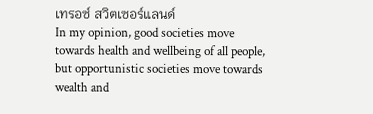เทรอซ์ สวิตเซอร์แลนด์
In my opinion, good societies move towards health and wellbeing of all people, but opportunistic societies move towards wealth and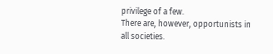privilege of a few.
There are, however, opportunists in all societies.